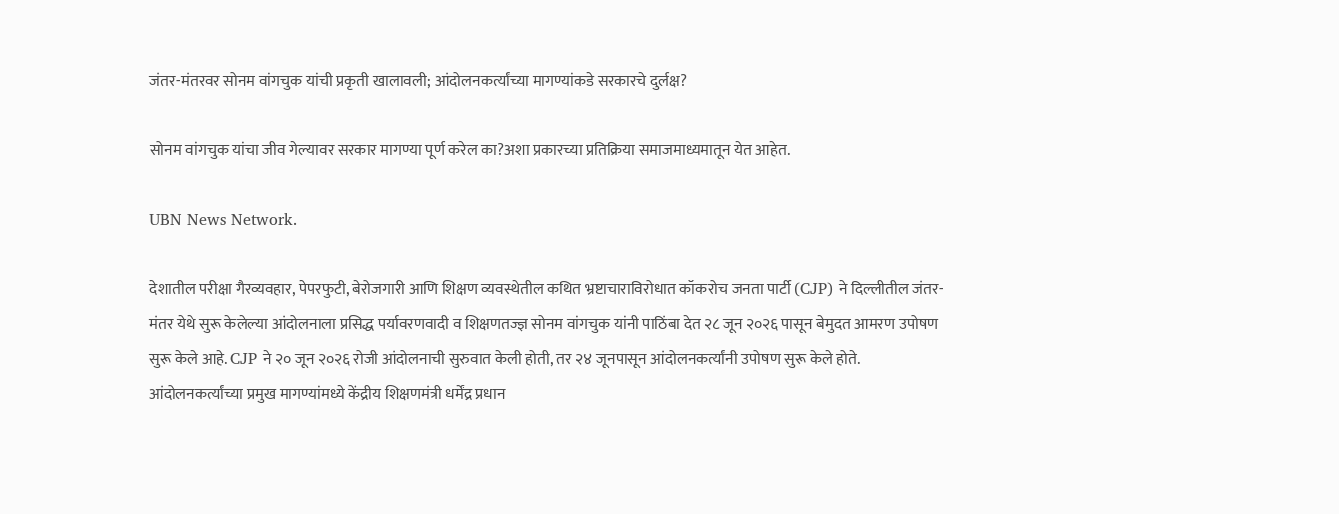जंतर-मंतरवर सोनम वांगचुक यांची प्रकृती खालावली; आंदोलनकर्त्यांच्या मागण्यांकडे सरकारचे दुर्लक्ष?

सोनम वांगचुक यांचा जीव गेल्यावर सरकार मागण्या पूर्ण करेल का?अशा प्रकारच्या प्रतिक्रिया समाजमाध्यमातून येत आहेत.

UBN News Network.

देशातील परीक्षा गैरव्यवहार, पेपरफुटी, बेरोजगारी आणि शिक्षण व्यवस्थेतील कथित भ्रष्टाचाराविरोधात कॉकरोच जनता पार्टी (CJP) ने दिल्लीतील जंतर-मंतर येथे सुरू केलेल्या आंदोलनाला प्रसिद्ध पर्यावरणवादी व शिक्षणतज्ज्ञ सोनम वांगचुक यांनी पाठिंबा देत २८ जून २०२६ पासून बेमुदत आमरण उपोषण सुरू केले आहे. CJP ने २० जून २०२६ रोजी आंदोलनाची सुरुवात केली होती, तर २४ जूनपासून आंदोलनकर्त्यांनी उपोषण सुरू केले होते.
आंदोलनकर्त्यांच्या प्रमुख मागण्यांमध्ये केंद्रीय शिक्षणमंत्री धर्मेंद्र प्रधान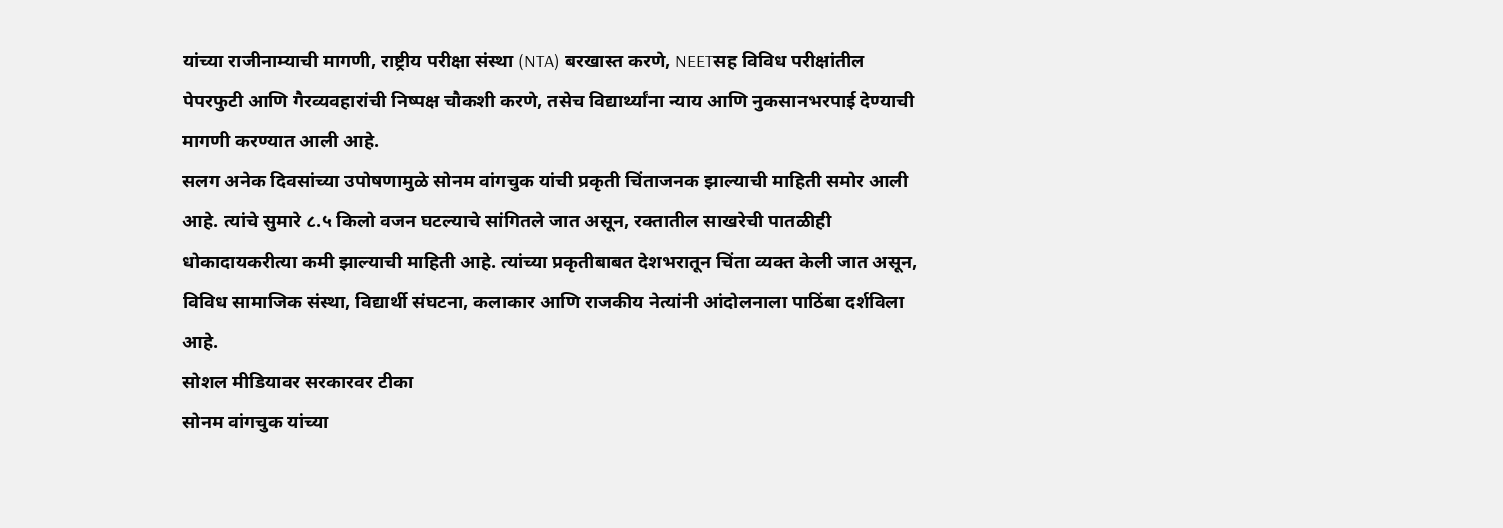यांच्या राजीनाम्याची मागणी, राष्ट्रीय परीक्षा संस्था (NTA) बरखास्त करणे, NEETसह विविध परीक्षांतील पेपरफुटी आणि गैरव्यवहारांची निष्पक्ष चौकशी करणे, तसेच विद्यार्थ्यांना न्याय आणि नुकसानभरपाई देण्याची मागणी करण्यात आली आहे.
सलग अनेक दिवसांच्या उपोषणामुळे सोनम वांगचुक यांची प्रकृती चिंताजनक झाल्याची माहिती समोर आली आहे. त्यांचे सुमारे ८.५ किलो वजन घटल्याचे सांगितले जात असून, रक्तातील साखरेची पातळीही धोकादायकरीत्या कमी झाल्याची माहिती आहे. त्यांच्या प्रकृतीबाबत देशभरातून चिंता व्यक्त केली जात असून, विविध सामाजिक संस्था, विद्यार्थी संघटना, कलाकार आणि राजकीय नेत्यांनी आंदोलनाला पाठिंबा दर्शविला आहे.
सोशल मीडियावर सरकारवर टीका
सोनम वांगचुक यांच्या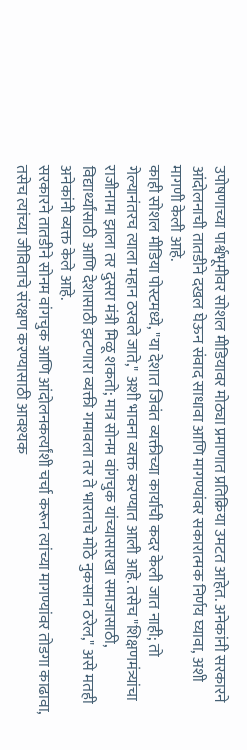उपोषणाच्या पार्श्वभूमीवर सोशल मीडियावर मोठ्या प्रमाणात प्रतिक्रिया उमटत आहेत. अनेकांनी सरकारने आंदोलनाची तातडीने दखल घेऊन संवाद साधावा आणि मागण्यांवर सकारात्मक निर्णय घ्यावा, अशी मागणी केली आहे.
काही सोशल मीडिया पोस्टमध्ये, "या देशात जिवंत व्यक्तीच्या कार्याची कदर केली जात नाही; तो गेल्यानंतरच त्याला महान ठरवले जाते," अशी भावना व्यक्त करण्यात आली आहे. तसेच "शिक्षणमंत्र्यांचा राजीनामा झाला तर दुसरा मंत्री मिळू शकतो; मात्र सोनम वांगचुक यांच्यासारखा समाजासाठी, विद्यार्थ्यांसाठी आणि देशासाठी झटणारा व्यक्ती गमावला तर ते भारताचे मोठे नुकसान ठरेल," असे मतही अनेकांनी व्यक्त केले आहे.
सरकारने तातडीने सोनम वांगचुक आणि आंदोलनकर्त्यांशी चर्चा करून त्यांच्या मागण्यांवर तोडगा काढावा, तसेच त्यांच्या जीविताचे संरक्षण करण्यासाठी आवश्यक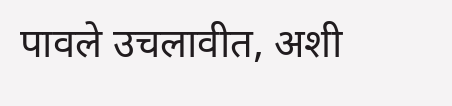पावले उचलावीत, अशी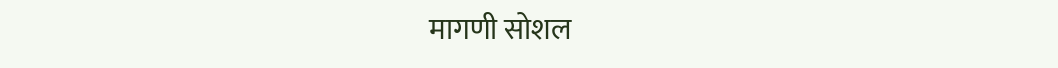मागणी सोशल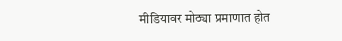मीडियावर मोठ्या प्रमाणात होत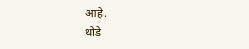आहे.
थोडे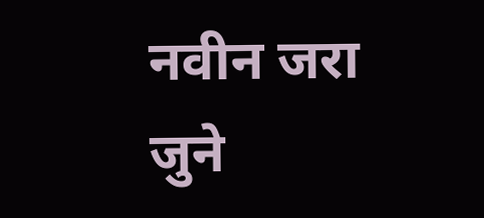नवीन जरा जुने